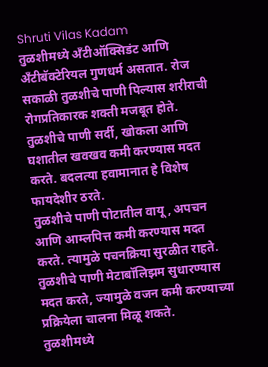Shruti Vilas Kadam
तुळशीमध्ये अँटीऑक्सिडंट आणि अँटीबॅक्टेरियल गुणधर्म असतात. रोज सकाळी तुळशीचे पाणी पिल्यास शरीराची रोगप्रतिकारक शक्ती मजबूत होते.
तुळशीचे पाणी सर्दी, खोकला आणि घशातील खवखव कमी करण्यास मदत करते. बदलत्या हवामानात हे विशेष फायदेशीर ठरते.
तुळशीचे पाणी पोटातील वायू, अपचन आणि आम्लपित्त कमी करण्यास मदत करते. त्यामुळे पचनक्रिया सुरळीत राहते.
तुळशीचे पाणी मेटाबॉलिझम सुधारण्यास मदत करते, ज्यामुळे वजन कमी करण्याच्या प्रक्रियेला चालना मिळू शकते.
तुळशीमध्ये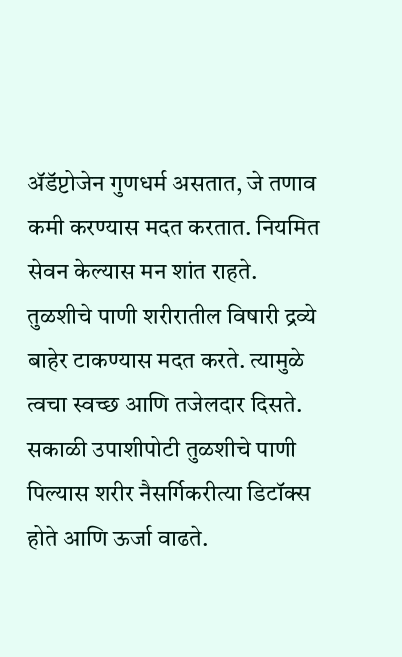ॲडॅप्टोजेन गुणधर्म असतात, जे तणाव कमी करण्यास मदत करतात. नियमित सेवन केल्यास मन शांत राहते.
तुळशीचे पाणी शरीरातील विषारी द्रव्ये बाहेर टाकण्यास मदत करते. त्यामुळे त्वचा स्वच्छ आणि तजेलदार दिसते.
सकाळी उपाशीपोटी तुळशीचे पाणी पिल्यास शरीर नैसर्गिकरीत्या डिटॉक्स होते आणि ऊर्जा वाढते.